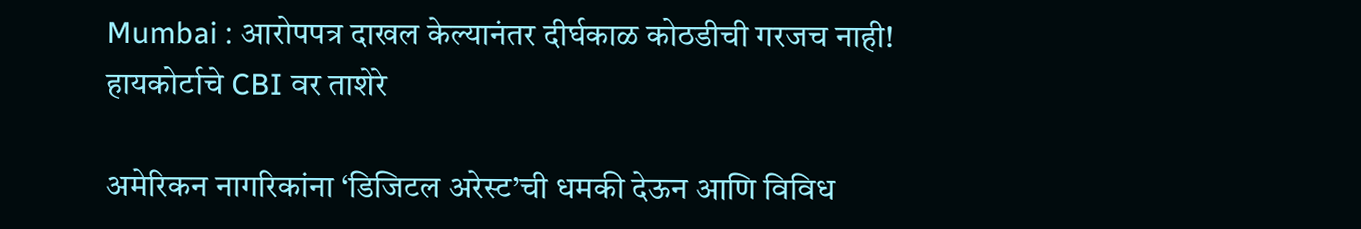Mumbai : आरोपपत्र दाखल केल्यानंतर दीर्घकाळ कोठडीची गरजच नाही! हायकोर्टाचे CBI वर ताशेरे

अमेरिकन नागरिकांना ‘डिजिटल अरेस्ट’ची धमकी देऊन आणि विविध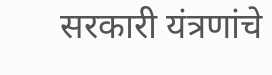सरकारी यंत्रणांचे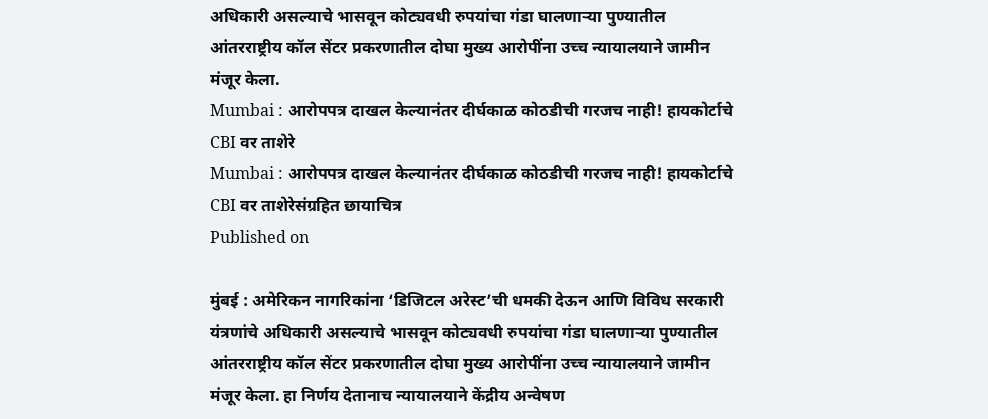अधिकारी असल्याचे भासवून कोट्यवधी रुपयांचा गंडा घालणाऱ्या पुण्यातील आंतरराष्ट्रीय कॉल सेंटर प्रकरणातील दोघा मुख्य आरोपींना उच्च न्यायालयाने जामीन मंजूर केला.
Mumbai : आरोपपत्र दाखल केल्यानंतर दीर्घकाळ कोठडीची गरजच नाही! हायकोर्टाचे CBI वर ताशेरे
Mumbai : आरोपपत्र दाखल केल्यानंतर दीर्घकाळ कोठडीची गरजच नाही! हायकोर्टाचे CBI वर ताशेरेसंग्रहित छायाचित्र
Published on

मुंबई : अमेरिकन नागरिकांना ‘डिजिटल अरेस्ट’ची धमकी देऊन आणि विविध सरकारी यंत्रणांचे अधिकारी असल्याचे भासवून कोट्यवधी रुपयांचा गंडा घालणाऱ्या पुण्यातील आंतरराष्ट्रीय कॉल सेंटर प्रकरणातील दोघा मुख्य आरोपींना उच्च न्यायालयाने जामीन मंजूर केला. हा निर्णय देतानाच न्यायालयाने केंद्रीय अन्वेषण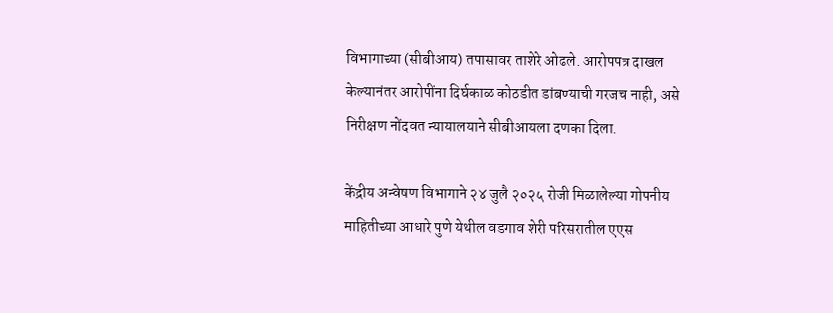विभागाच्या (सीबीआय) तपासावर ताशेरे ओढले. आरोपपत्र दाखल केल्यानंतर आरोपींना दिर्घकाळ कोठडीत डांबण्याची गरजच नाही, असे निरीक्षण नोंदवत न्यायालयाने सीबीआयला दणका दिला.

केंद्रीय अन्वेषण विभागाने २४ जुलै २०२५ रोजी मिळालेल्या गोपनीय माहितीच्या आधारे पुणे येथील वडगाव शेरी परिसरातील एएस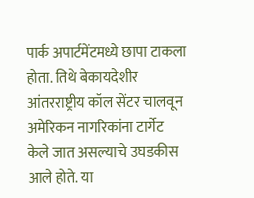पार्क अपार्टमेंटमध्ये छापा टाकला होता. तिथे बेकायदेशीर आंतरराष्ट्रीय कॉल सेंटर चालवून अमेरिकन नागरिकांना टार्गेट केले जात असल्याचे उघडकीस आले होते. या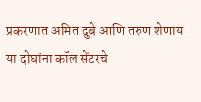प्रकरणात अमित दुबे आणि तरुण शेणाय या दोघांना कॉल सेंटरचे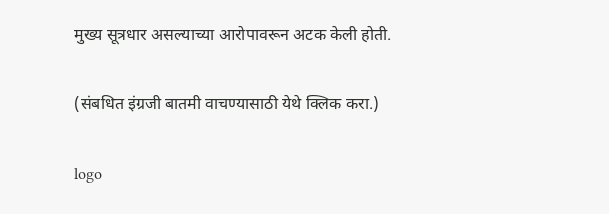मुख्य सूत्रधार असल्याच्या आरोपावरून अटक केली होती.

(संबधित इंग्रजी बातमी वाचण्यासाठी येथे क्लिक करा.)

logo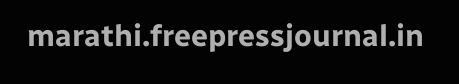marathi.freepressjournal.in